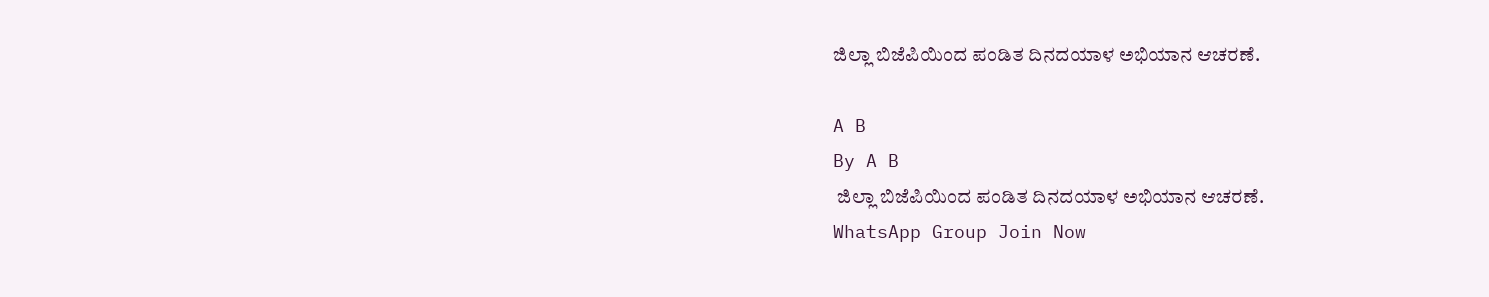ಜಿಲ್ಲಾ ಬಿಜೆಪಿಯಿಂದ ಪಂಡಿತ ದಿನದಯಾಳ ಅಭಿಯಾನ ಆಚರಣೆ.

A B
By A B
 ಜಿಲ್ಲಾ ಬಿಜೆಪಿಯಿಂದ ಪಂಡಿತ ದಿನದಯಾಳ ಅಭಿಯಾನ ಆಚರಣೆ.
WhatsApp Group Join Now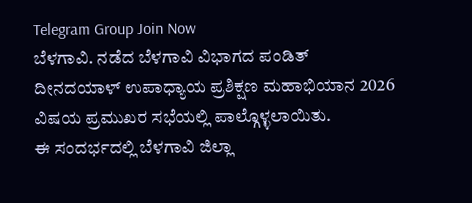Telegram Group Join Now
ಬೆಳಗಾವಿ. ನಡೆದ ಬೆಳಗಾವಿ ವಿಭಾಗದ ಪಂಡಿತ್ ದೀನದಯಾಳ್ ಉಪಾಧ್ಯಾಯ ಪ್ರಶಿಕ್ಷಣ ಮಹಾಭಿಯಾನ 2026  ವಿಷಯ ಪ್ರಮುಖರ ಸಭೆಯಲ್ಲಿ ಪಾಲ್ಗೊಳ್ಳಲಾಯಿತು.
ಈ ಸಂದರ್ಭದಲ್ಲಿ ಬೆಳಗಾವಿ ಜಿಲ್ಲಾ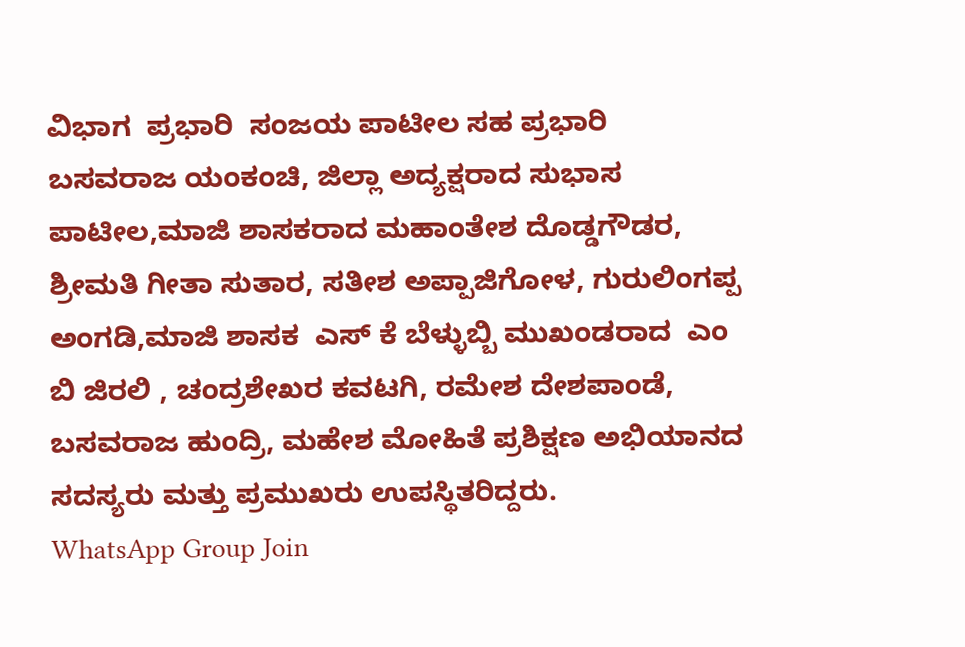ವಿಭಾಗ  ಪ್ರಭಾರಿ  ಸಂಜಯ ಪಾಟೀಲ ಸಹ ಪ್ರಭಾರಿ  ಬಸವರಾಜ ಯಂಕಂಚಿ, ಜಿಲ್ಲಾ ಅದ್ಯಕ್ಷರಾದ ಸುಭಾಸ ಪಾಟೀಲ,ಮಾಜಿ ಶಾಸಕರಾದ ಮಹಾಂತೇಶ ದೊಡ್ಡಗೌಡರ, ಶ್ರೀಮತಿ ಗೀತಾ ಸುತಾರ, ಸತೀಶ ಅಪ್ಪಾಜಿಗೋಳ, ಗುರುಲಿಂಗಪ್ಪ ಅಂಗಡಿ,ಮಾಜಿ ಶಾಸಕ  ಎಸ್ ಕೆ ಬೆಳ್ಳುಬ್ಬಿ ಮುಖಂಡರಾದ  ಎಂ ಬಿ ಜಿರಲಿ , ಚಂದ್ರಶೇಖರ ಕವಟಗಿ, ರಮೇಶ ದೇಶಪಾಂಡೆ, ಬಸವರಾಜ ಹುಂದ್ರಿ, ಮಹೇಶ ಮೋಹಿತೆ ಪ್ರಶಿಕ್ಷಣ ಅಭಿಯಾನದ ಸದಸ್ಯರು ಮತ್ತು ಪ್ರಮುಖರು ಉಪಸ್ಥಿತರಿದ್ದರು.
WhatsApp Group Join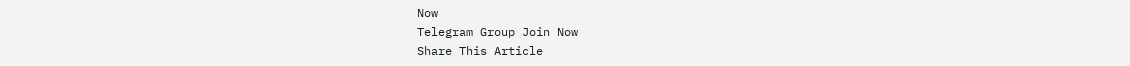Now
Telegram Group Join Now
Share This Article